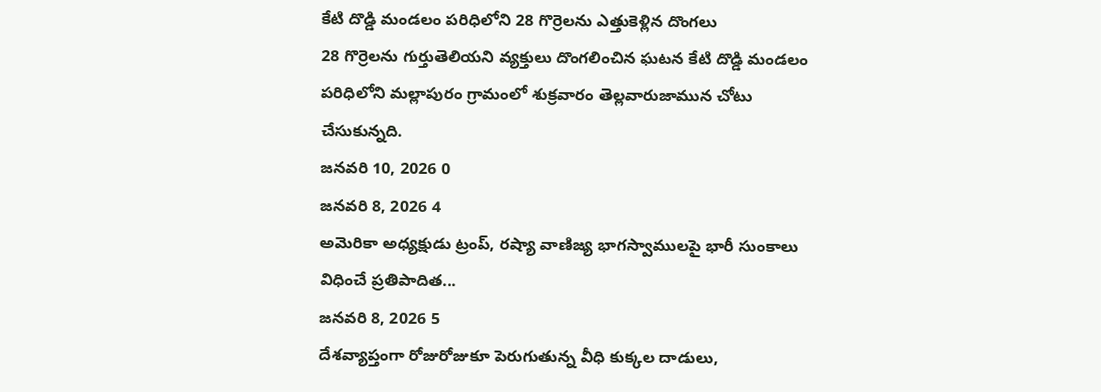కేటి దొడ్డి మండలం పరిధిలోని 28 గొర్రెలను ఎత్తుకెళ్లిన దొంగలు
28 గొర్రెలను గుర్తుతెలియని వ్యక్తులు దొంగలించిన ఘటన కేటి దొడ్డి మండలం పరిధిలోని మల్లాపురం గ్రామంలో శుక్రవారం తెల్లవారుజామున చోటు చేసుకున్నది.
జనవరి 10, 2026 0
జనవరి 8, 2026 4
అమెరికా అధ్యక్షుడు ట్రంప్, రష్యా వాణిజ్య భాగస్వాములపై భారీ సుంకాలు విధించే ప్రతిపాదిత...
జనవరి 8, 2026 5
దేశవ్యాప్తంగా రోజురోజుకూ పెరుగుతున్న వీధి కుక్కల దాడులు,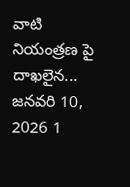వాటి నియంత్రణ పై దాఖలైన...
జనవరి 10, 2026 1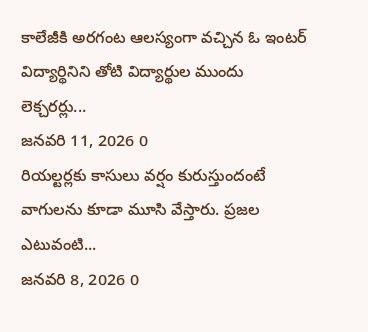కాలేజీకి అరగంట ఆలస్యంగా వచ్చిన ఓ ఇంటర్ విద్యార్థినిని తోటి విద్యార్థుల ముందు లెక్చరర్లు...
జనవరి 11, 2026 0
రియల్టర్లకు కాసులు వర్షం కురుస్తుందంటే వాగులను కూడా మూసి వేస్తారు. ప్రజల ఎటువంటి...
జనవరి 8, 2026 0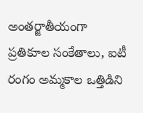అంతర్జాతీయంగా ప్రతికూల సంకేతాలు, ఐటీ రంగం అమ్మకాల ఒత్తిడిని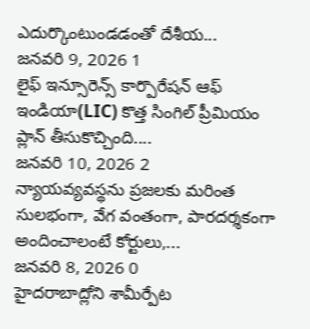ఎదుర్కొంటుండడంతో దేశీయ...
జనవరి 9, 2026 1
లైఫ్ ఇన్సూరెన్స్ కార్పొరేషన్ ఆఫ్ ఇండియా(LIC) కొత్త సింగిల్ ప్రీమియం ప్లాన్ తీసుకొచ్చింది....
జనవరి 10, 2026 2
న్యాయవ్యవస్థను ప్రజలకు మరింత సులభంగా, వేగ వంతంగా, పారదర్శకంగా అందించాలంటే కోర్టులు,...
జనవరి 8, 2026 0
హైదరాబాద్లోని శామీర్పేట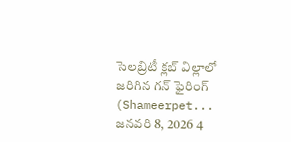సెలబ్రిటీ క్లబ్ విల్లాలో జరిగిన గన్ ఫైరింగ్ (Shameerpet...
జనవరి 8, 2026 4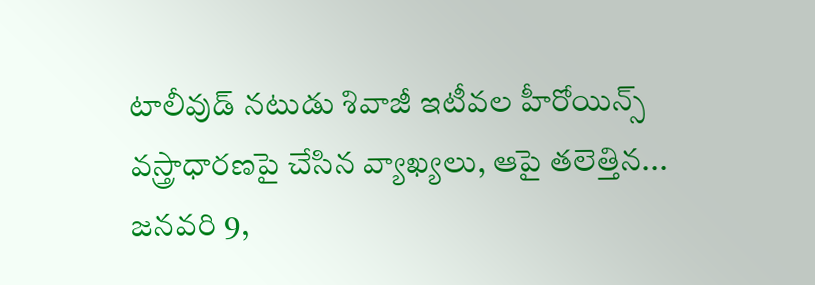టాలీవుడ్ నటుడు శివాజీ ఇటీవల హీరోయిన్స్ వస్త్రాధారణపై చేసిన వ్యాఖ్యలు, ఆపై తలెత్తిన...
జనవరి 9,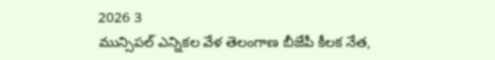2026 3
మున్సిపల్ ఎన్నికల వేళ తెలంగాణ బీజేపీ కీలక నేత,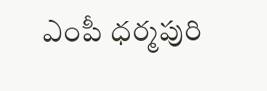ఎంపీ ధర్మపురి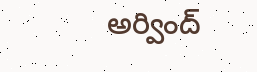అర్వింద్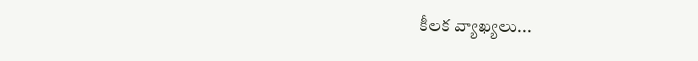కీలక వ్యాఖ్యలు...